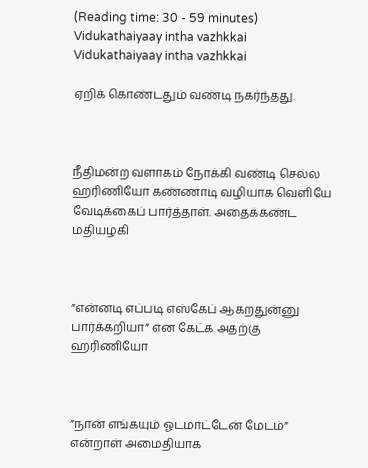(Reading time: 30 - 59 minutes)
Vidukathaiyaay intha vazhkkai
Vidukathaiyaay intha vazhkkai

ஏறிக் கொண்டதும் வண்டி நகர்ந்தது.



நீதிமன்ற வளாகம் நோக்கி வண்டி செல்ல ஹரிணியோ கண்ணாடி வழியாக வெளியே வேடிக்கைப் பார்த்தாள். அதைக்கண்ட மதியழகி



”என்னடி எப்படி எஸ்கேப் ஆகறதுன்னு பார்க்கறியா” என கேட்க அதற்கு ஹரிணியோ



”நான் எங்கயும் ஓடமாட்டேன் மேடம்” என்றாள் அமைதியாக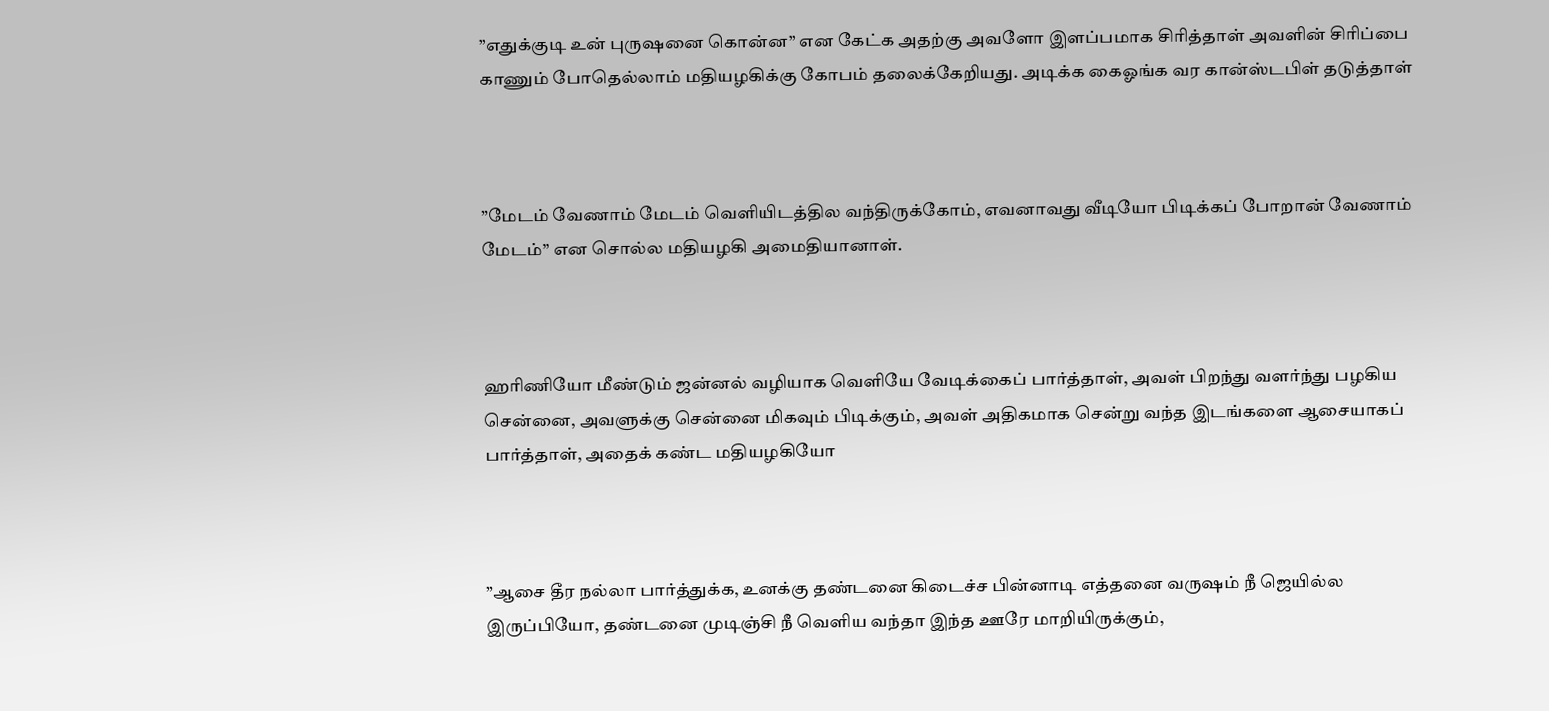”எதுக்குடி உன் புருஷனை கொன்ன” என கேட்க அதற்கு அவளோ இளப்பமாக சிரித்தாள் அவளின் சிரிப்பை காணும் போதெல்லாம் மதியழகிக்கு கோபம் தலைக்கேறியது. அடிக்க கைஓங்க வர கான்ஸ்டபிள் தடுத்தாள்



”மேடம் வேணாம் மேடம் வெளியிடத்தில வந்திருக்கோம், எவனாவது வீடியோ பிடிக்கப் போறான் வேணாம் மேடம்” என சொல்ல மதியழகி அமைதியானாள்.



ஹரிணியோ மீண்டும் ஜன்னல் வழியாக வெளியே வேடிக்கைப் பார்த்தாள், அவள் பிறந்து வளர்ந்து பழகிய சென்னை, அவளுக்கு சென்னை மிகவும் பிடிக்கும், அவள் அதிகமாக சென்று வந்த இடங்களை ஆசையாகப் பார்த்தாள், அதைக் கண்ட மதியழகியோ



”ஆசை தீர நல்லா பார்த்துக்க, உனக்கு தண்டனை கிடைச்ச பின்னாடி எத்தனை வருஷம் நீ ஜெயில்ல இருப்பியோ, தண்டனை முடிஞ்சி நீ வெளிய வந்தா இந்த ஊரே மாறியிருக்கும்,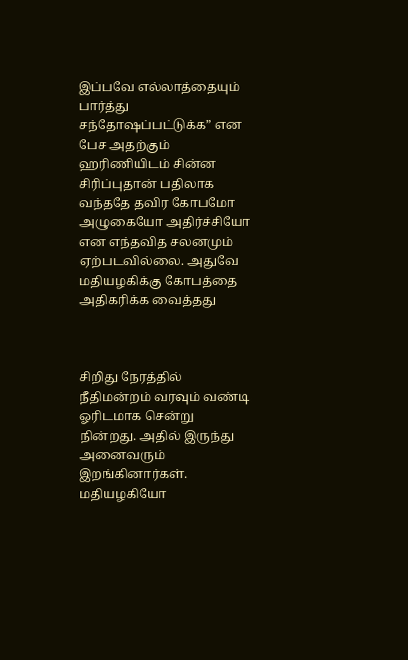இப்பவே எல்லாத்தையும் பார்த்து சந்தோஷப்பட்டுக்க” என பேச அதற்கும் ஹரிணியிடம் சின்ன சிரிப்புதான் பதிலாக வந்ததே தவிர கோபமோ அழுகையோ அதிர்ச்சியோ என எந்தவித சலனமும் ஏற்படவில்லை. அதுவே மதியழகிக்கு கோபத்தை அதிகரிக்க வைத்தது



சிறிது நேரத்தில் நீதிமன்றம் வரவும் வண்டி ஓரிடமாக சென்று நின்றது. அதில் இருந்து அனைவரும் இறங்கினார்கள். மதியழகியோ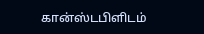கான்ஸ்டபிளிடம்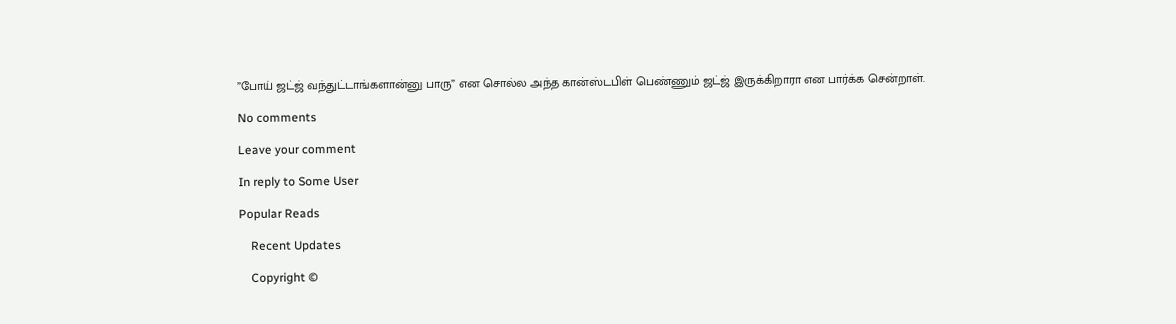”போய் ஜட்ஜ் வந்துட்டாங்களான்னு பாரு” என சொல்ல அந்த கான்ஸ்டபிள் பெண்ணும் ஜட்ஜ் இருக்கிறாரா என பார்க்க சென்றாள்.

No comments

Leave your comment

In reply to Some User

Popular Reads

    Recent Updates

    Copyright ©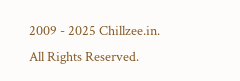2009 - 2025 Chillzee.in. All Rights Reserved.